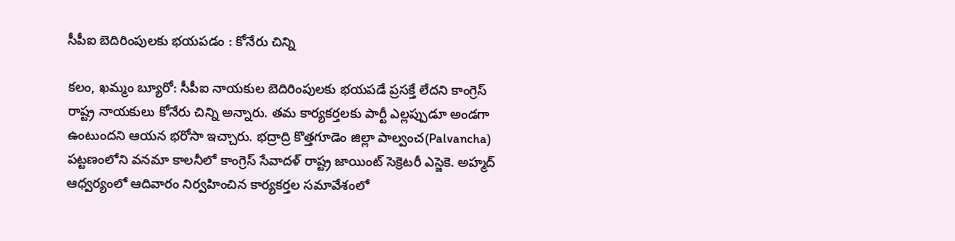సీపీఐ బెదిరింపులకు భయపడం : కోనేరు చిన్ని

కలం, ఖమ్మం బ్యూరో: సీపీఐ నాయకుల బెదిరింపులకు భయపడే ప్రసక్తే లేదని కాంగ్రెస్ రాష్ట్ర నాయకులు కోనేరు చిన్ని అన్నారు. తమ కార్యకర్తలకు పార్టీ ఎల్లప్పుడూ అండగా ఉంటుందని ఆయన భరోసా ఇచ్చారు. భద్రాద్రి కొత్తగూడెం జిల్లా పాల్వంచ(Palvancha) పట్టణంలోని వనమా కాలనీలో కాంగ్రెస్ సేవాదళ్ రాష్ట్ర జాయింట్ సెక్రెటరీ ఎస్జెకె. అహ్మద్ ఆధ్వర్యంలో ఆదివారం నిర్వహించిన కార్యకర్తల సమావేశంలో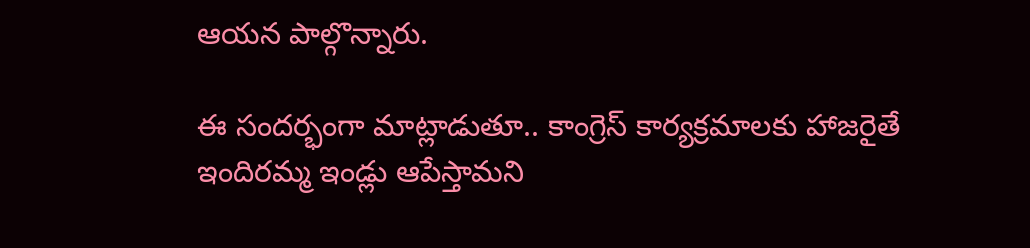ఆయన పాల్గొన్నారు.

ఈ సందర్భంగా మాట్లాడుతూ.. కాంగ్రెస్ కార్యక్రమాలకు హాజరైతే ఇందిరమ్మ ఇండ్లు ఆపేస్తామని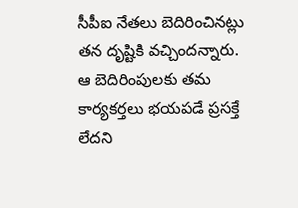సీపీఐ నేతలు బెదిరించినట్లు తన దృష్టికి వచ్చిందన్నారు. ఆ బెదిరింపులకు తమ కార్యకర్తలు భయపడే ప్రసక్తే లేదని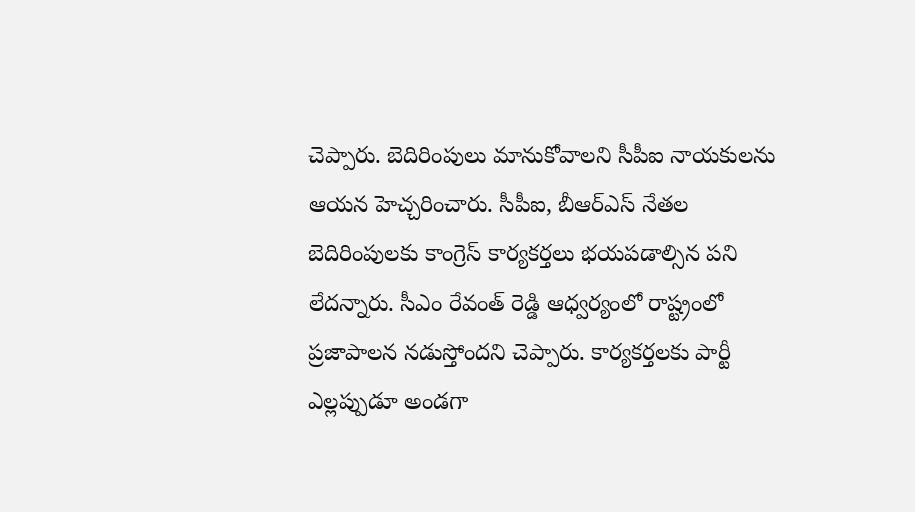చెప్పారు. బెదిరింపులు మానుకోవాలని సీపీఐ నాయకులను ఆయన హెచ్చరించారు. సీపీఐ, బీఆర్ఎస్ నేతల బెదిరింపులకు కాంగ్రెస్ కార్యకర్తలు భయపడాల్సిన పని లేదన్నారు. సీఎం రేవంత్ రెడ్డి ఆధ్వర్యంలో రాష్ట్రంలో ప్రజాపాలన నడుస్తోందని చెప్పారు. కార్యకర్తలకు పార్టీ ఎల్లప్పుడూ అండగా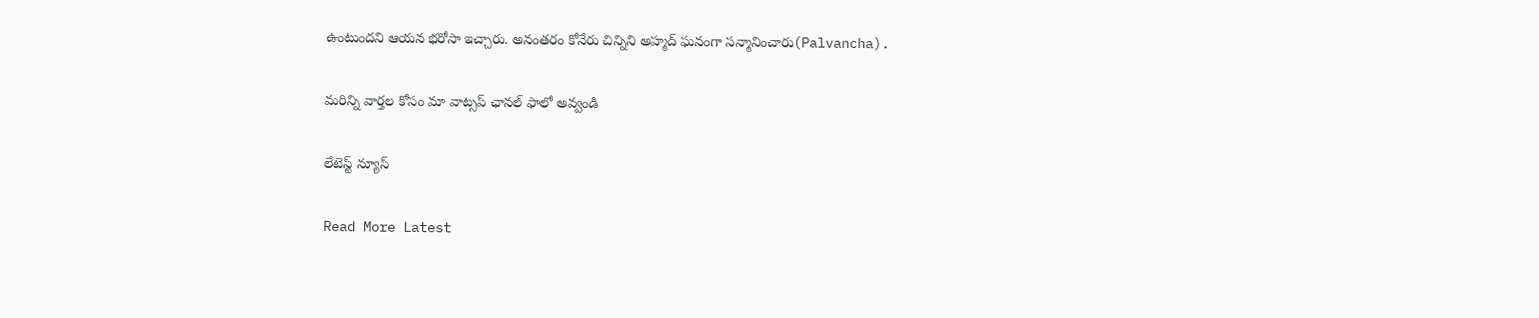ఉంటుందని ఆయన భరోసా ఇచ్చారు. అనంతరం కోనేరు చిన్నిని అహ్మద్ ఘనంగా సన్మానించారు(Palvancha).

మ‌రిన్ని వార్త‌ల కోసం మా వాట్స‌ప్ ఛాన‌ల్ ఫాలో అవ్వండి

లేటెస్ట్ న్యూస్‌

Read More Latest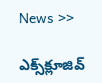News >>

ఎక్స్‌క్లూజివ్‌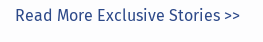Read More Exclusive Stories >>